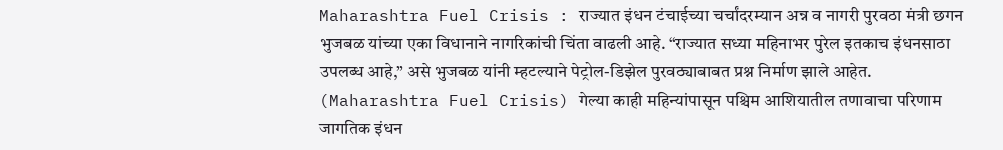Maharashtra Fuel Crisis : राज्यात इंधन टंचाईच्या चर्चांदरम्यान अन्न व नागरी पुरवठा मंत्री छगन भुजबळ यांच्या एका विधानाने नागरिकांची चिंता वाढली आहे. “राज्यात सध्या महिनाभर पुरेल इतकाच इंधनसाठा उपलब्ध आहे,” असे भुजबळ यांनी म्हटल्याने पेट्रोल-डिझेल पुरवठ्याबाबत प्रश्न निर्माण झाले आहेत. (Maharashtra Fuel Crisis) गेल्या काही महिन्यांपासून पश्चिम आशियातील तणावाचा परिणाम जागतिक इंधन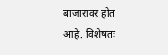बाजारावर होत आहे. विशेषतः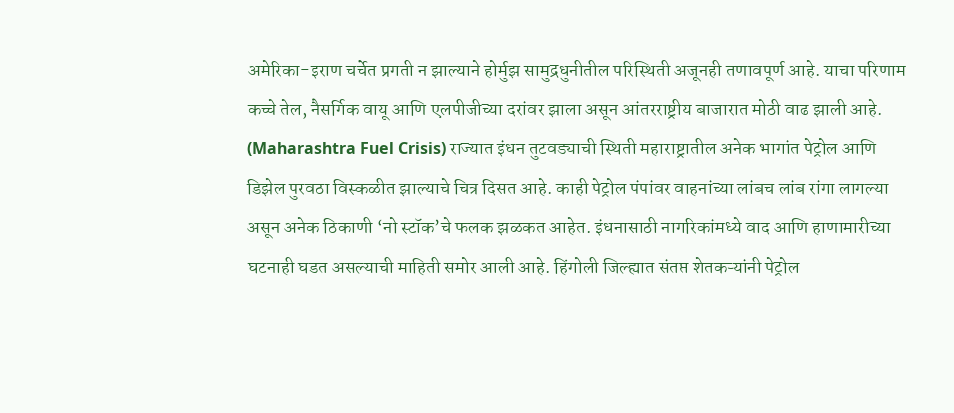अमेरिका-इराण चर्चेत प्रगती न झाल्याने होर्मुझ सामुद्रधुनीतील परिस्थिती अजूनही तणावपूर्ण आहे. याचा परिणाम कच्चे तेल, नैसर्गिक वायू आणि एलपीजीच्या दरांवर झाला असून आंतरराष्ट्रीय बाजारात मोठी वाढ झाली आहे. (Maharashtra Fuel Crisis) राज्यात इंधन तुटवड्याची स्थिती महाराष्ट्रातील अनेक भागांत पेट्रोल आणि डिझेल पुरवठा विस्कळीत झाल्याचे चित्र दिसत आहे. काही पेट्रोल पंपांवर वाहनांच्या लांबच लांब रांगा लागल्या असून अनेक ठिकाणी ‘नो स्टॉक’चे फलक झळकत आहेत. इंधनासाठी नागरिकांमध्ये वाद आणि हाणामारीच्या घटनाही घडत असल्याची माहिती समोर आली आहे. हिंगोली जिल्ह्यात संतप्त शेतकऱ्यांनी पेट्रोल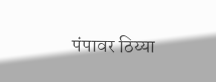पंपावर ठिय्या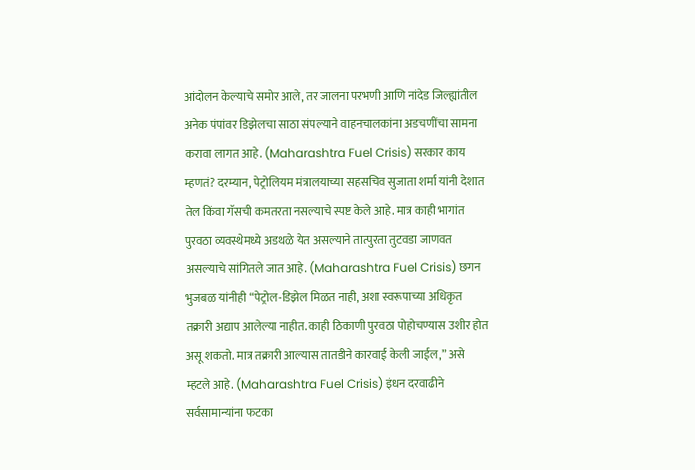आंदोलन केल्याचे समोर आले, तर जालना परभणी आणि नांदेड जिल्ह्यांतील अनेक पंपांवर डिझेलचा साठा संपल्याने वाहनचालकांना अडचणींचा सामना करावा लागत आहे. (Maharashtra Fuel Crisis) सरकार काय म्हणतं? दरम्यान, पेट्रोलियम मंत्रालयाच्या सहसचिव सुजाता शर्मा यांनी देशात तेल किंवा गॅसची कमतरता नसल्याचे स्पष्ट केले आहे. मात्र काही भागांत पुरवठा व्यवस्थेमध्ये अडथळे येत असल्याने तात्पुरता तुटवडा जाणवत असल्याचे सांगितले जात आहे. (Maharashtra Fuel Crisis) छगन भुजबळ यांनीही “पेट्रोल-डिझेल मिळत नाही, अशा स्वरूपाच्या अधिकृत तक्रारी अद्याप आलेल्या नाहीत. काही ठिकाणी पुरवठा पोहोचण्यास उशीर होत असू शकतो. मात्र तक्रारी आल्यास तातडीने कारवाई केली जाईल,” असे म्हटले आहे. (Maharashtra Fuel Crisis) इंधन दरवाढीने सर्वसामान्यांना फटका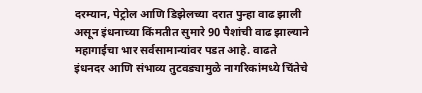दरम्यान, पेट्रोल आणि डिझेलच्या दरात पुन्हा वाढ झाली असून इंधनाच्या किंमतीत सुमारे 90 पैशांची वाढ झाल्याने महागाईचा भार सर्वसामान्यांवर पडत आहे. वाढते इंधनदर आणि संभाव्य तुटवड्यामुळे नागरिकांमध्ये चिंतेचे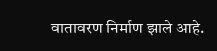वातावरण निर्माण झाले आहे.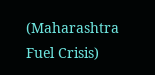(Maharashtra Fuel Crisis)